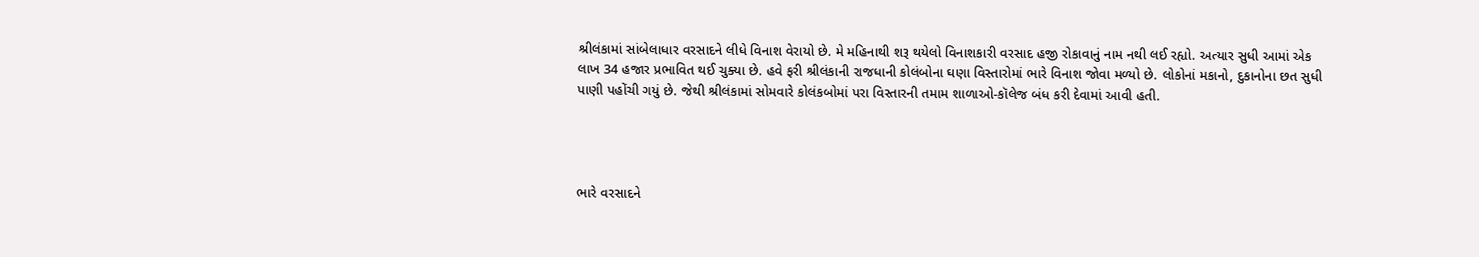શ્રીલંકામાં સાંબેલાધાર વરસાદને લીધે વિનાશ વેરાયો છે. મે મહિનાથી શરૂ થયેલો વિનાશકારી વરસાદ હજી રોકાવાનું નામ નથી લઈ રહ્યો. અત્યાર સુધી આમાં એક લાખ 34 હજાર પ્રભાવિત થઈ ચુક્યા છે. હવે ફરી શ્રીલંકાની રાજધાની કોલંબોના ઘણા વિસ્તારોમાં ભારે વિનાશ જોવા મળ્યો છે. લોકોનાં મકાનો, દુકાનોના છત સુધી પાણી પહોંચી ગયું છે. જેથી શ્રીલંકામાં સોમવારે કોલંકબોમાં પરા વિસ્તારની તમામ શાળાઓ-કૉલેજ બંધ કરી દેવામાં આવી હતી.




ભારે વરસાદને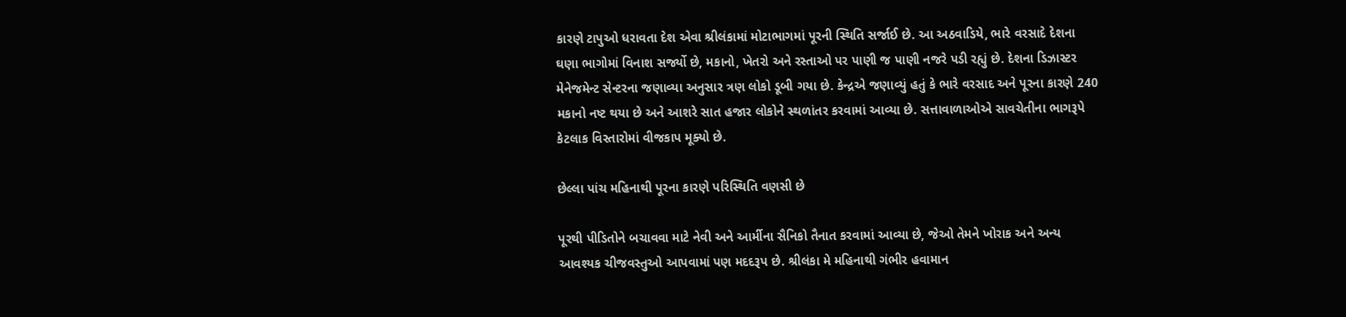કારણે ટાપુઓ ધરાવતા દેશ એવા શ્રીલંકામાં મોટાભાગમાં પૂરની સ્થિતિ સર્જાઈ છે. આ અઠવાડિયે, ભારે વરસાદે દેશના ઘણા ભાગોમાં વિનાશ સર્જ્યો છે, મકાનો, ખેતરો અને રસ્તાઓ પર પાણી જ પાણી નજરે પડી રહ્યું છે. દેશના ડિઝાસ્ટર મેનેજમેન્ટ સેન્ટરના જણાવ્યા અનુસાર ત્રણ લોકો ડૂબી ગયા છે. કેન્દ્રએ જણાવ્યું હતું કે ભારે વરસાદ અને પૂરના કારણે 240 મકાનો નષ્ટ થયા છે અને આશરે સાત હજાર લોકોને સ્થળાંતર કરવામાં આવ્યા છે. સત્તાવાળાઓએ સાવચેતીના ભાગરૂપે કેટલાક વિસ્તારોમાં વીજકાપ મૂક્યો છે.

છેલ્લા પાંચ મહિનાથી પૂરના કારણે પરિસ્થિતિ વણસી છે

પૂરથી પીડિતોને બચાવવા માટે નેવી અને આર્મીના સૈનિકો તૈનાત કરવામાં આવ્યા છે, જેઓ તેમને ખોરાક અને અન્ય આવશ્યક ચીજવસ્તુઓ આપવામાં પણ મદદરૂપ છે. શ્રીલંકા મે મહિનાથી ગંભીર હવામાન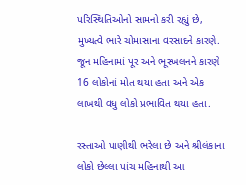પરિસ્થિતિઓનો સામનો કરી રહ્યું છે, મુખ્યત્વે ભારે ચોમાસાના વરસાદને કારણે. જૂન મહિનામાં પૂર અને ભૂસ્ખલનને કારણે 16 લોકોનાં મોત થયા હતા અને એક લાખથી વધુ લોકો પ્રભાવિત થયા હતા.

રસ્તાઓ પાણીથી ભરેલા છે અને શ્રીલંકાના લોકો છેલ્લા પાંચ મહિનાથી આ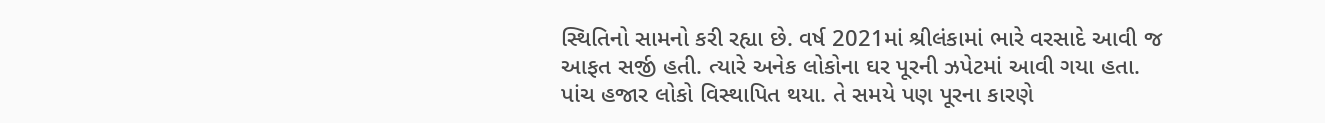સ્થિતિનો સામનો કરી રહ્યા છે. વર્ષ 2021માં શ્રીલંકામાં ભારે વરસાદે આવી જ આફત સર્જી હતી. ત્યારે અનેક લોકોના ઘર પૂરની ઝપેટમાં આવી ગયા હતા. પાંચ હજાર લોકો વિસ્થાપિત થયા. તે સમયે પણ પૂરના કારણે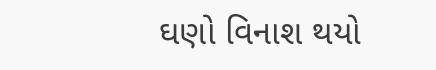ઘણો વિનાશ થયો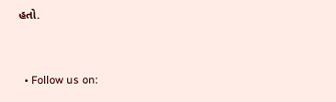હતો.


  • Follow us on: